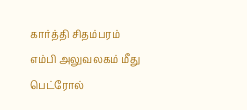கார்த்தி சிதம்பரம் எம்பி அலுவலகம் மீது பெட்ரோல்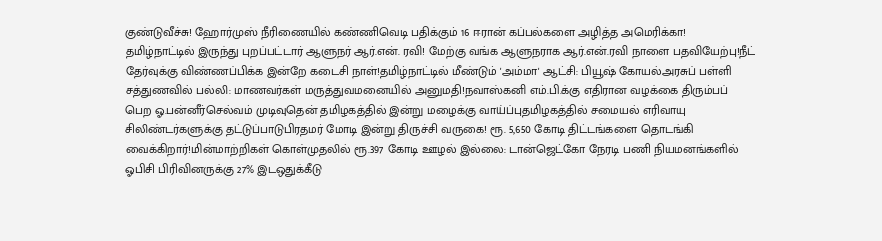குண்டுவீச்சு! ஹோர்முஸ் நீரிணையில் கண்ணிவெடி பதிக்கும் 16 ஈரான் கப்பல்களை அழித்த அமெரிக்கா! தமிழ்நாட்டில் இருந்து புறப்பட்டார் ஆளுநர் ஆர்.என். ரவி! மேற்கு வங்க ஆளுநராக ஆர்.என்.ரவி நாளை பதவியேற்பு!நீட் தேர்வுக்கு விண்ணப்பிக்க இன்றே கடைசி நாள்!தமிழ்நாட்டில் மீண்டும் 'அம்மா' ஆட்சி: பியூஷ் கோயல்அரசுப் பள்ளி சத்துணவில் பல்லி: மாணவர்கள் மருத்துவமனையில் அனுமதி!நவாஸ்கனி எம்.பி.க்கு எதிரான வழக்கை திரும்பப் பெற ஓ.பன்னீர்செல்வம் முடிவுதென் தமிழகத்தில் இன்று மழைக்கு வாய்ப்புதமிழகத்தில் சமையல் எரிவாயு சிலிண்டர்களுக்கு தட்டுப்பாடுபிரதமர் மோடி இன்று திருச்சி வருகை! ரூ. 5,650 கோடி திட்டங்களை தொடங்கி வைக்கிறார்!மின்மாற்றிகள் கொள்முதலில் ரூ.397 கோடி ஊழல் இல்லை: டான்ஜெட்கோ நேரடி பணி நியமனங்களில் ஓபிசி பிரிவினருக்கு 27% இடஒதுக்கீடு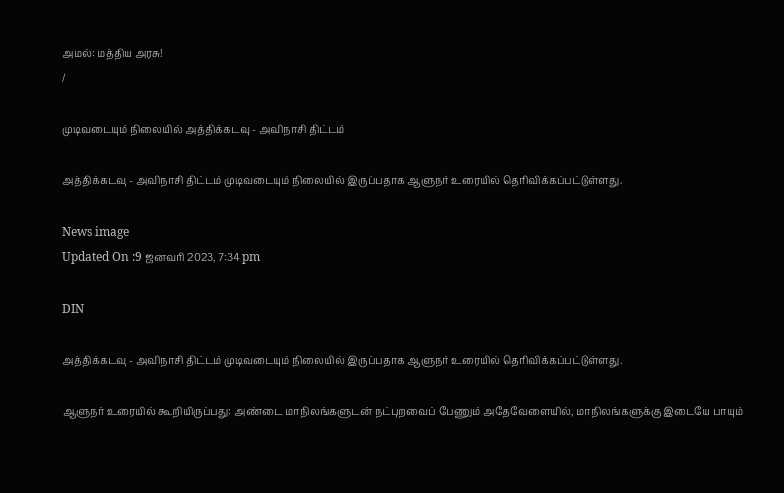அமல்: மத்திய அரசு!
/

முடிவடையும் நிலையில் அத்திக்கடவு - அவிநாசி திட்டம்

அத்திக்கடவு - அவிநாசி திட்டம் முடிவடையும் நிலையில் இருப்பதாக ஆளுநர் உரையில் தெரிவிக்கப்பட்டுள்ளது.

News image
Updated On :9 ஜனவரி 2023, 7:34 pm

DIN

அத்திக்கடவு - அவிநாசி திட்டம் முடிவடையும் நிலையில் இருப்பதாக ஆளுநர் உரையில் தெரிவிக்கப்பட்டுள்ளது.

ஆளுநர் உரையில் கூறியிருப்பது: அண்டை மாநிலங்களுடன் நட்புறவைப் பேணும் அதேவேளையில், மாநிலங்களுக்கு இடையே பாயும்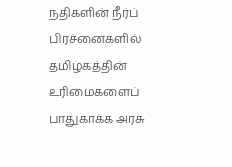நதிகளின் நீர்ப் பிரச்னைகளில் தமிழகத்தின் உரிமைகளைப் பாதுகாக்க அரசு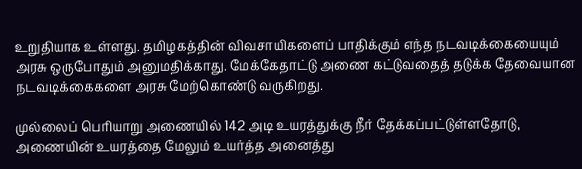உறுதியாக உள்ளது. தமிழகத்தின் விவசாயிகளைப் பாதிக்கும் எந்த நடவடிக்கையையும் அரசு ஒருபோதும் அனுமதிக்காது. மேக்கேதாட்டு அணை கட்டுவதைத் தடுக்க தேவையான நடவடிக்கைகளை அரசு மேற்கொண்டு வருகிறது.

முல்லைப் பெரியாறு அணையில் 142 அடி உயரத்துக்கு நீர் தேக்கப்பட்டுள்ளதோடு, அணையின் உயரத்தை மேலும் உயர்த்த அனைத்து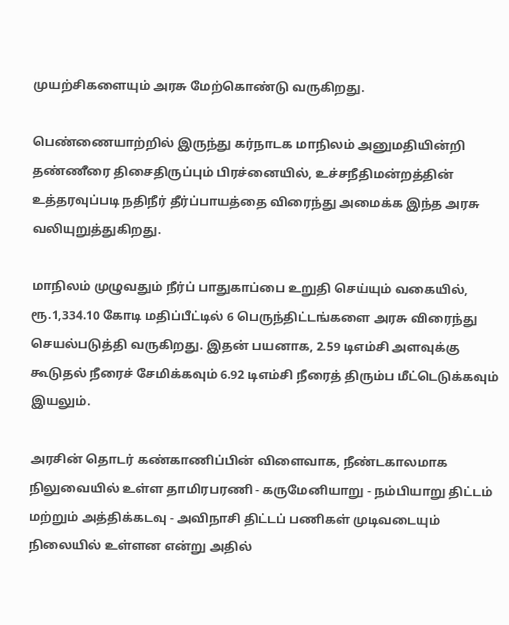முயற்சிகளையும் அரசு மேற்கொண்டு வருகிறது.

பெண்ணையாற்றில் இருந்து கர்நாடக மாநிலம் அனுமதியின்றி தண்ணீரை திசைதிருப்பும் பிரச்னையில், உச்சநீதிமன்றத்தின் உத்தரவுப்படி நதிநீர் தீர்ப்பாயத்தை விரைந்து அமைக்க இந்த அரசு வலியுறுத்துகிறது.

மாநிலம் முழுவதும் நீர்ப் பாதுகாப்பை உறுதி செய்யும் வகையில், ரூ.1,334.10 கோடி மதிப்பீட்டில் 6 பெருந்திட்டங்களை அரசு விரைந்து செயல்படுத்தி வருகிறது. இதன் பயனாக, 2.59 டிஎம்சி அளவுக்கு கூடுதல் நீரைச் சேமிக்கவும் 6.92 டிஎம்சி நீரைத் திரும்ப மீட்டெடுக்கவும் இயலும்.

அரசின் தொடர் கண்காணிப்பின் விளைவாக, நீண்டகாலமாக நிலுவையில் உள்ள தாமிரபரணி - கருமேனியாறு - நம்பியாறு திட்டம் மற்றும் அத்திக்கடவு - அவிநாசி திட்டப் பணிகள் முடிவடையும் நிலையில் உள்ளன என்று அதில்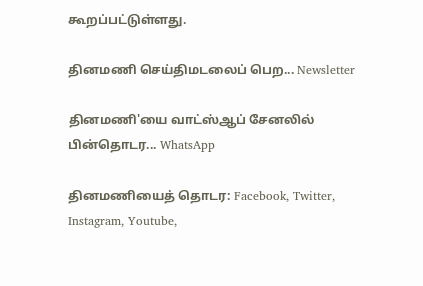கூறப்பட்டுள்ளது.

தினமணி செய்திமடலைப் பெற... Newsletter

தினமணி'யை வாட்ஸ்ஆப் சேனலில் பின்தொடர... WhatsApp

தினமணியைத் தொடர: Facebook, Twitter, Instagram, Youtube,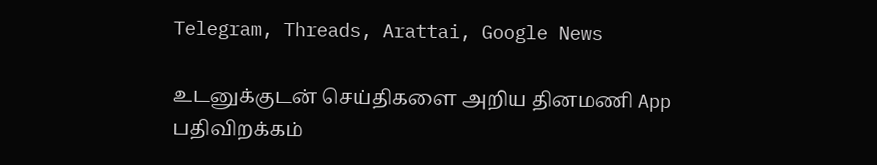Telegram, Threads, Arattai, Google News

உடனுக்குடன் செய்திகளை அறிய தினமணி App பதிவிறக்கம்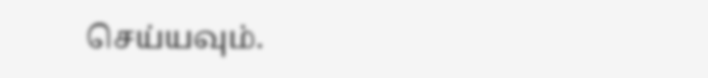செய்யவும்.